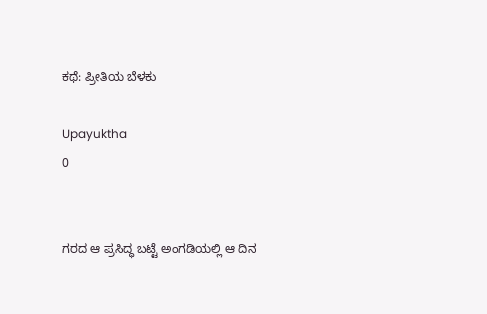ಕಥೆ: ಪ್ರೀತಿಯ ಬೆಳಕು

Upayuktha
0


ಗರದ ಆ ಪ್ರಸಿದ್ಧ ಬಟ್ಟೆ ಅಂಗಡಿಯಲ್ಲಿ ಆ ದಿನ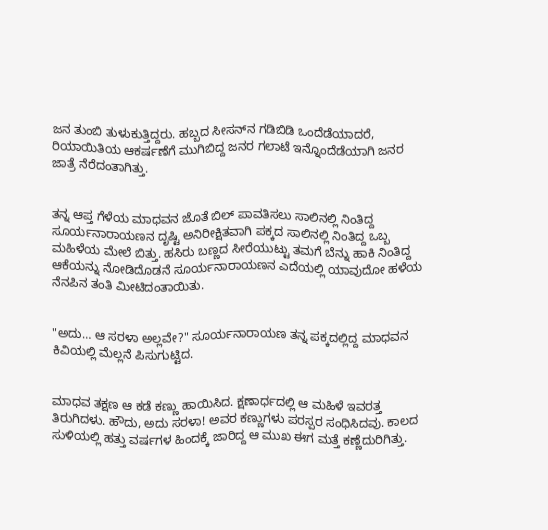ಜನ ತುಂಬಿ ತುಳುಕುತ್ತಿದ್ದರು. ಹಬ್ಬದ ಸೀಸನ್‌ನ ಗಡಿಬಿಡಿ ಒಂದೆಡೆಯಾದರೆ, ರಿಯಾಯಿತಿಯ ಆಕರ್ಷಣೆಗೆ ಮುಗಿಬಿದ್ದ ಜನರ ಗಲಾಟೆ ಇನ್ನೊಂದೆಡೆಯಾಗಿ ಜನರ ಜಾತ್ರೆ ನೆರೆದಂತಾಗಿತ್ತು.


ತನ್ನ ಆಪ್ತ ಗೆಳೆಯ ಮಾಧವನ ಜೊತೆ ಬಿಲ್ ಪಾವತಿಸಲು ಸಾಲಿನಲ್ಲಿ ನಿಂತಿದ್ದ ಸೂರ್ಯನಾರಾಯಣನ ದೃಷ್ಟಿ ಅನಿರೀಕ್ಷಿತವಾಗಿ ಪಕ್ಕದ ಸಾಲಿನಲ್ಲಿ ನಿಂತಿದ್ದ ಒಬ್ಬ ಮಹಿಳೆಯ ಮೇಲೆ ಬಿತ್ತು. ಹಸಿರು ಬಣ್ಣದ ಸೀರೆಯುಟ್ಟು ತಮಗೆ ಬೆನ್ನು ಹಾಕಿ ನಿಂತಿದ್ದ ಆಕೆಯನ್ನು ನೋಡಿದೊಡನೆ ಸೂರ್ಯನಾರಾಯಣನ ಎದೆಯಲ್ಲಿ ಯಾವುದೋ ಹಳೆಯ ನೆನಪಿನ ತಂತಿ ಮೀಟಿದಂತಾಯಿತು.


"ಅದು… ಆ ಸರಳಾ ಅಲ್ಲವೇ?" ಸೂರ್ಯನಾರಾಯಣ ತನ್ನ ಪಕ್ಕದಲ್ಲಿದ್ದ ಮಾಧವನ ಕಿವಿಯಲ್ಲಿ ಮೆಲ್ಲನೆ ಪಿಸುಗುಟ್ಟಿದ.


ಮಾಧವ ತಕ್ಷಣ ಆ ಕಡೆ ಕಣ್ಣು ಹಾಯಿಸಿದ. ಕ್ಷಣಾರ್ಧದಲ್ಲಿ ಆ ಮಹಿಳೆ ಇವರತ್ತ ತಿರುಗಿದಳು. ಹೌದು, ಅದು ಸರಳಾ! ಅವರ ಕಣ್ಣುಗಳು ಪರಸ್ಪರ ಸಂಧಿಸಿದವು. ಕಾಲದ ಸುಳಿಯಲ್ಲಿ ಹತ್ತು ವರ್ಷಗಳ ಹಿಂದಕ್ಕೆ ಜಾರಿದ್ದ ಆ ಮುಖ ಈಗ ಮತ್ತೆ ಕಣ್ಣೆದುರಿಗಿತ್ತು.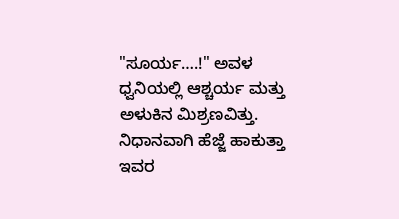"ಸೂರ್ಯ….!" ಅವಳ ಧ್ವನಿಯಲ್ಲಿ ಆಶ್ಚರ್ಯ ಮತ್ತು ಅಳುಕಿನ ಮಿಶ್ರಣವಿತ್ತು. ನಿಧಾನವಾಗಿ ಹೆಜ್ಜೆ ಹಾಕುತ್ತಾ ಇವರ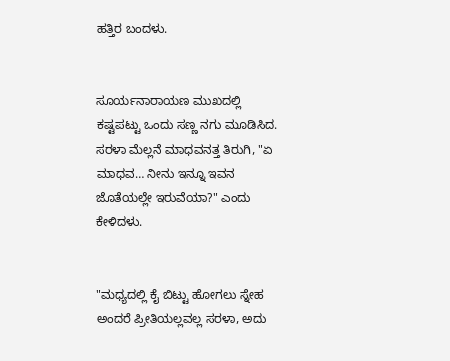ಹತ್ತಿರ ಬಂದಳು.


ಸೂರ್ಯನಾರಾಯಣ ಮುಖದಲ್ಲಿ ಕಷ್ಟಪಟ್ಟು ಒಂದು ಸಣ್ಣ ನಗು ಮೂಡಿಸಿದ. ಸರಳಾ ಮೆಲ್ಲನೆ ಮಾಧವನತ್ತ ತಿರುಗಿ, "ಏ ಮಾಧವ… ನೀನು ಇನ್ನೂ ಇವನ ಜೊತೆಯಲ್ಲೇ ಇರುವೆಯಾ?" ಎಂದು ಕೇಳಿದಳು.


"ಮಧ್ಯದಲ್ಲಿ ಕೈ ಬಿಟ್ಟು ಹೋಗಲು ಸ್ನೇಹ ಅಂದರೆ ಪ್ರೀತಿಯಲ್ಲವಲ್ಲ ಸರಳಾ, ಅದು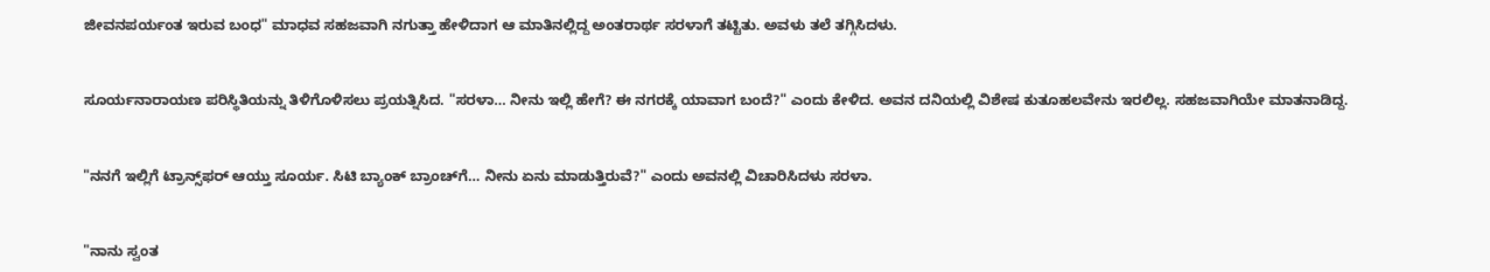ಜೀವನಪರ್ಯಂತ ಇರುವ ಬಂಧ" ಮಾಧವ ಸಹಜವಾಗಿ ನಗುತ್ತಾ ಹೇಳಿದಾಗ ಆ ಮಾತಿನಲ್ಲಿದ್ದ ಅಂತರಾರ್ಥ ಸರಳಾಗೆ ತಟ್ಟಿತು. ಅವಳು ತಲೆ ತಗ್ಗಿಸಿದಳು.


ಸೂರ್ಯನಾರಾಯಣ ಪರಿಸ್ಥಿತಿಯನ್ನು ತಿಳಿಗೊಳಿಸಲು ಪ್ರಯತ್ನಿಸಿದ. "ಸರಳಾ… ನೀನು ಇಲ್ಲಿ ಹೇಗೆ? ಈ ನಗರಕ್ಕೆ ಯಾವಾಗ ಬಂದೆ?" ಎಂದು ಕೇಳಿದ. ಅವನ ದನಿಯಲ್ಲಿ ವಿಶೇಷ ಕುತೂಹಲವೇನು ಇರಲಿಲ್ಲ. ಸಹಜವಾಗಿಯೇ ಮಾತನಾಡಿದ್ದ.


"ನನಗೆ ಇಲ್ಲಿಗೆ ಟ್ರಾನ್ಸ್‌ಫರ್ ಆಯ್ತು ಸೂರ್ಯ. ಸಿಟಿ ಬ್ಯಾಂಕ್ ಬ್ರಾಂಚ್‌ಗೆ… ನೀನು ಏನು ಮಾಡುತ್ತಿರುವೆ?" ಎಂದು ಅವನಲ್ಲಿ ವಿಚಾರಿಸಿದಳು ಸರಳಾ.


"ನಾನು ಸ್ವಂತ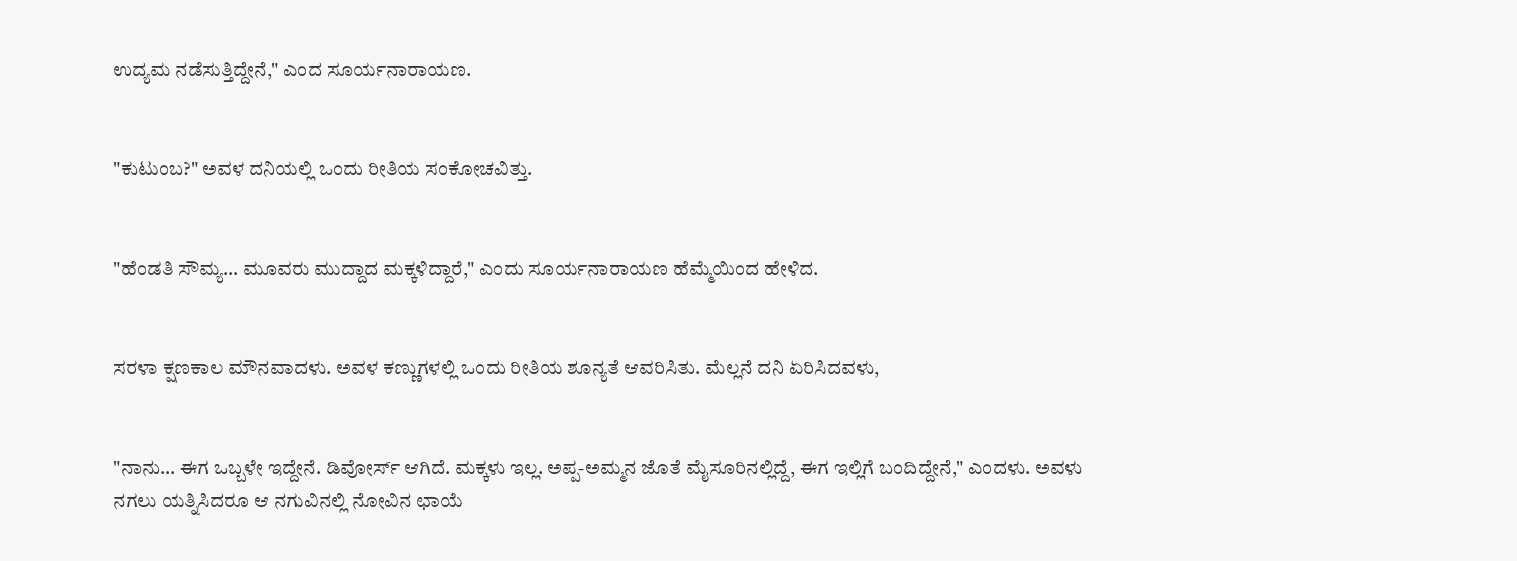ಉದ್ಯಮ ನಡೆಸುತ್ತಿದ್ದೇನೆ," ಎಂದ ಸೂರ್ಯನಾರಾಯಣ.


"ಕುಟುಂಬ?" ಅವಳ ದನಿಯಲ್ಲಿ ಒಂದು ರೀತಿಯ ಸಂಕೋಚವಿತ್ತು.


"ಹೆಂಡತಿ ಸೌಮ್ಯ… ಮೂವರು ಮುದ್ದಾದ ಮಕ್ಕಳಿದ್ದಾರೆ," ಎಂದು ಸೂರ್ಯನಾರಾಯಣ ಹೆಮ್ಮೆಯಿಂದ ಹೇಳಿದ.


ಸರಳಾ ಕ್ಷಣಕಾಲ ಮೌನವಾದಳು. ಅವಳ ಕಣ್ಣುಗಳಲ್ಲಿ ಒಂದು ರೀತಿಯ ಶೂನ್ಯತೆ ಆವರಿಸಿತು. ಮೆಲ್ಲನೆ ದನಿ ಏರಿಸಿದವಳು,


"ನಾನು… ಈಗ ಒಬ್ಬಳೇ ಇದ್ದೇನೆ. ಡಿವೋರ್ಸ್ ಆಗಿದೆ. ಮಕ್ಕಳು ಇಲ್ಲ. ಅಪ್ಪ-ಅಮ್ಮನ ಜೊತೆ ಮೈಸೂರಿನಲ್ಲಿದ್ದೆ, ಈಗ ಇಲ್ಲಿಗೆ ಬಂದಿದ್ದೇನೆ," ಎಂದಳು. ಅವಳು ನಗಲು ಯತ್ನಿಸಿದರೂ ಆ ನಗುವಿನಲ್ಲಿ ನೋವಿನ ಛಾಯೆ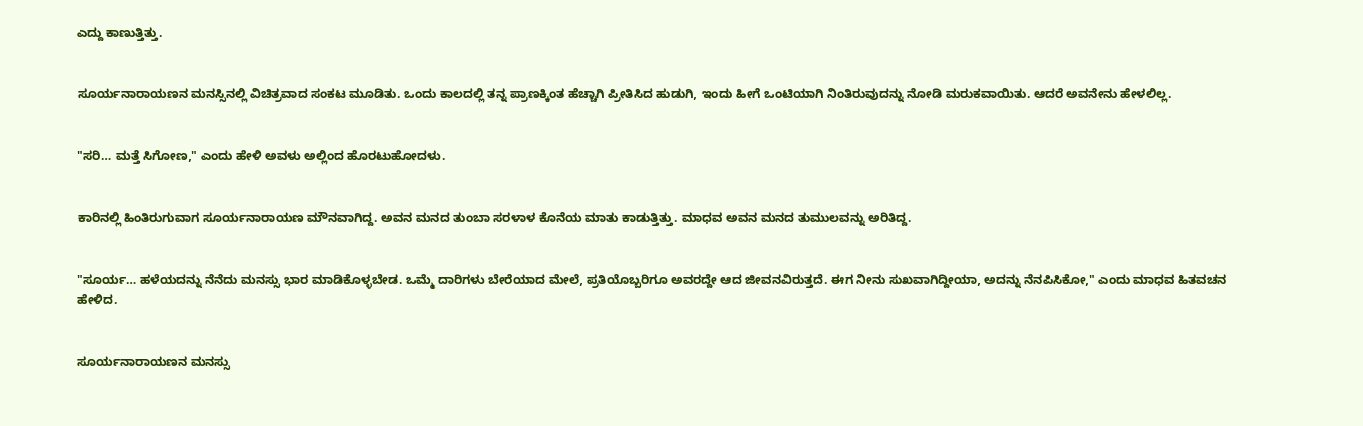ಎದ್ದು ಕಾಣುತ್ತಿತ್ತು.


ಸೂರ್ಯನಾರಾಯಣನ ಮನಸ್ಸಿನಲ್ಲಿ ವಿಚಿತ್ರವಾದ ಸಂಕಟ ಮೂಡಿತು. ಒಂದು ಕಾಲದಲ್ಲಿ ತನ್ನ ಪ್ರಾಣಕ್ಕಿಂತ ಹೆಚ್ಚಾಗಿ ಪ್ರೀತಿಸಿದ ಹುಡುಗಿ, ಇಂದು ಹೀಗೆ ಒಂಟಿಯಾಗಿ ನಿಂತಿರುವುದನ್ನು ನೋಡಿ ಮರುಕವಾಯಿತು. ಆದರೆ ಅವನೇನು ಹೇಳಲಿಲ್ಲ.


"ಸರಿ… ಮತ್ತೆ ಸಿಗೋಣ," ಎಂದು ಹೇಳಿ ಅವಳು ಅಲ್ಲಿಂದ ಹೊರಟುಹೋದಳು.


ಕಾರಿನಲ್ಲಿ ಹಿಂತಿರುಗುವಾಗ ಸೂರ್ಯನಾರಾಯಣ ಮೌನವಾಗಿದ್ದ. ಅವನ ಮನದ ತುಂಬಾ ಸರಳಾಳ ಕೊನೆಯ ಮಾತು ಕಾಡುತ್ತಿತ್ತು. ಮಾಧವ ಅವನ ಮನದ ತುಮುಲವನ್ನು ಅರಿತಿದ್ದ.


"ಸೂರ್ಯ… ಹಳೆಯದನ್ನು ನೆನೆದು ಮನಸ್ಸು ಭಾರ ಮಾಡಿಕೊಳ್ಳಬೇಡ. ಒಮ್ಮೆ ದಾರಿಗಳು ಬೇರೆಯಾದ ಮೇಲೆ, ಪ್ರತಿಯೊಬ್ಬರಿಗೂ ಅವರದ್ದೇ ಆದ ಜೀವನವಿರುತ್ತದೆ. ಈಗ ನೀನು ಸುಖವಾಗಿದ್ದೀಯಾ, ಅದನ್ನು ನೆನಪಿಸಿಕೋ," ಎಂದು ಮಾಧವ ಹಿತವಚನ ಹೇಳಿದ.


ಸೂರ್ಯನಾರಾಯಣನ ಮನಸ್ಸು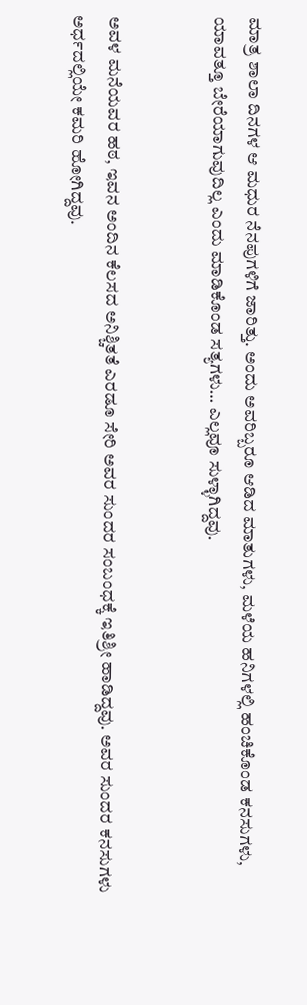ಮಾತ್ರ ಶಾಲಾ ದಿನಗಳ ಆ ಮಧುರ ನೆನಪುಗಳಿಗೆ ಜಾರಿತ್ತು. ಅಂದು ಅವರಿಬ್ಬರೂ ಆಡಿದ ಮಾತುಗಳು, ಮಳೆಯ ಹನಿಗಳಲ್ಲಿ ಹಂಚಿಕೊಂಡ ಕನಸುಗಳು, ಯಾವತ್ತೂ ಬೇರೆಯಾಗುವುದಿಲ್ಲ ಎಂದು ಮಾಡಿಕೊಂಡ ಸತ್ಯಗಳು… ಎಲ್ಲವೂ ಸುಳ್ಳಾಗಿದ್ದವು.


ಅವಳ ಮನೆಯವರ ಹಠ, ಇವನ ಅಂದಿನ ಕೆಲಸದ ಅನಿಶ್ಚಿತತೆ ಎರಡೂ ಸೇರಿ ಅವರ ಸುಂದರ ಸಂಬಂಧಕ್ಕೆ ಇತಿಶ್ರೀ ಹಾಡಿದ್ದವು. ಅವರ ಸುಂದರ ಕನಸುಗಳು ಅರ್ಧದಲ್ಲಿಯೇ ಕಮರಿ ಹೋಗಿದ್ದವು.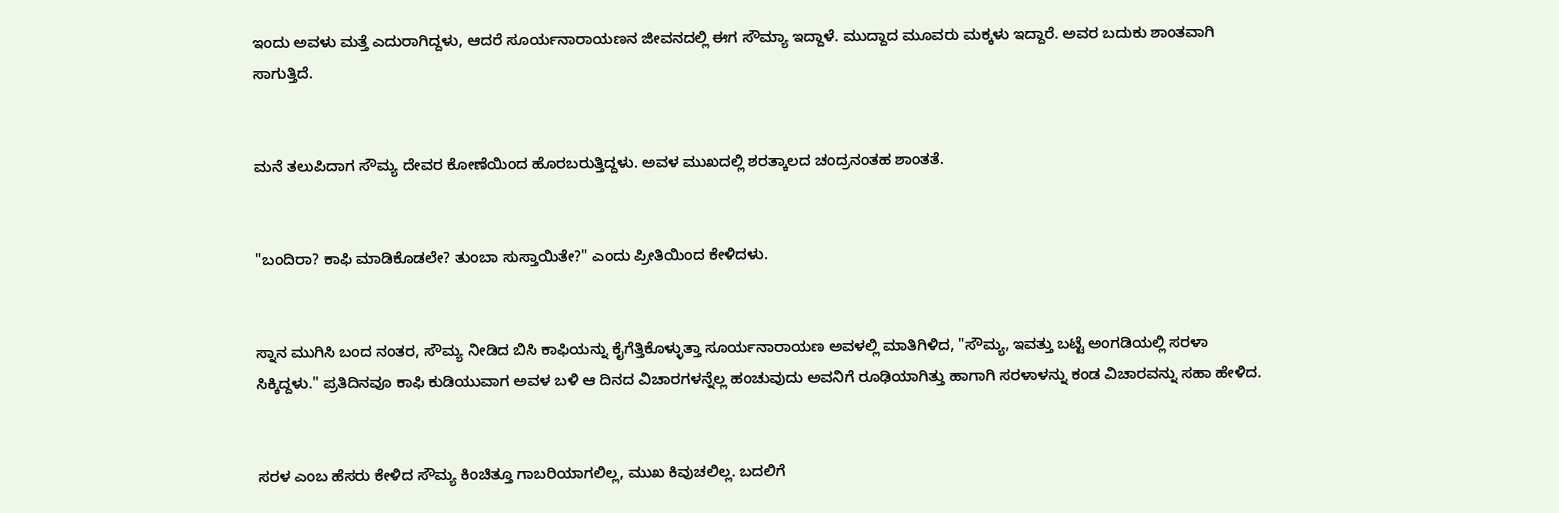ಇಂದು ಅವಳು ಮತ್ತೆ ಎದುರಾಗಿದ್ದಳು, ಆದರೆ ಸೂರ್ಯನಾರಾಯಣನ ಜೀವನದಲ್ಲಿ ಈಗ ಸೌಮ್ಯಾ ಇದ್ದಾಳೆ. ಮುದ್ದಾದ ಮೂವರು ಮಕ್ಕಳು ಇದ್ದಾರೆ. ಅವರ ಬದುಕು ಶಾಂತವಾಗಿ ಸಾಗುತ್ತಿದೆ.


ಮನೆ ತಲುಪಿದಾಗ ಸೌಮ್ಯ ದೇವರ ಕೋಣೆಯಿಂದ ಹೊರಬರುತ್ತಿದ್ದಳು. ಅವಳ ಮುಖದಲ್ಲಿ ಶರತ್ಕಾಲದ ಚಂದ್ರನಂತಹ ಶಾಂತತೆ.


"ಬಂದಿರಾ? ಕಾಫಿ ಮಾಡಿಕೊಡಲೇ? ತುಂಬಾ ಸುಸ್ತಾಯಿತೇ?" ಎಂದು ಪ್ರೀತಿಯಿಂದ ಕೇಳಿದಳು.


ಸ್ನಾನ ಮುಗಿಸಿ ಬಂದ ನಂತರ, ಸೌಮ್ಯ ನೀಡಿದ ಬಿಸಿ ಕಾಫಿಯನ್ನು ಕೈಗೆತ್ತಿಕೊಳ್ಳುತ್ತಾ ಸೂರ್ಯನಾರಾಯಣ ಅವಳಲ್ಲಿ ಮಾತಿಗಿಳಿದ, "ಸೌಮ್ಯ, ಇವತ್ತು ಬಟ್ಟೆ ಅಂಗಡಿಯಲ್ಲಿ ಸರಳಾ ಸಿಕ್ಕಿದ್ದಳು." ಪ್ರತಿದಿನವೂ ಕಾಫಿ ಕುಡಿಯುವಾಗ ಅವಳ ಬಳಿ ಆ ದಿನದ ವಿಚಾರಗಳನ್ನೆಲ್ಲ ಹಂಚುವುದು ಅವನಿಗೆ ರೂಢಿಯಾಗಿತ್ತು ಹಾಗಾಗಿ ಸರಳಾಳನ್ನು ಕಂಡ ವಿಚಾರವನ್ನು ಸಹಾ ಹೇಳಿದ.


ಸರಳ ಎಂಬ ಹೆಸರು ಕೇಳಿದ ಸೌಮ್ಯ ಕಿಂಚಿತ್ತೂ ಗಾಬರಿಯಾಗಲಿಲ್ಲ, ಮುಖ ಕಿವುಚಲಿಲ್ಲ. ಬದಲಿಗೆ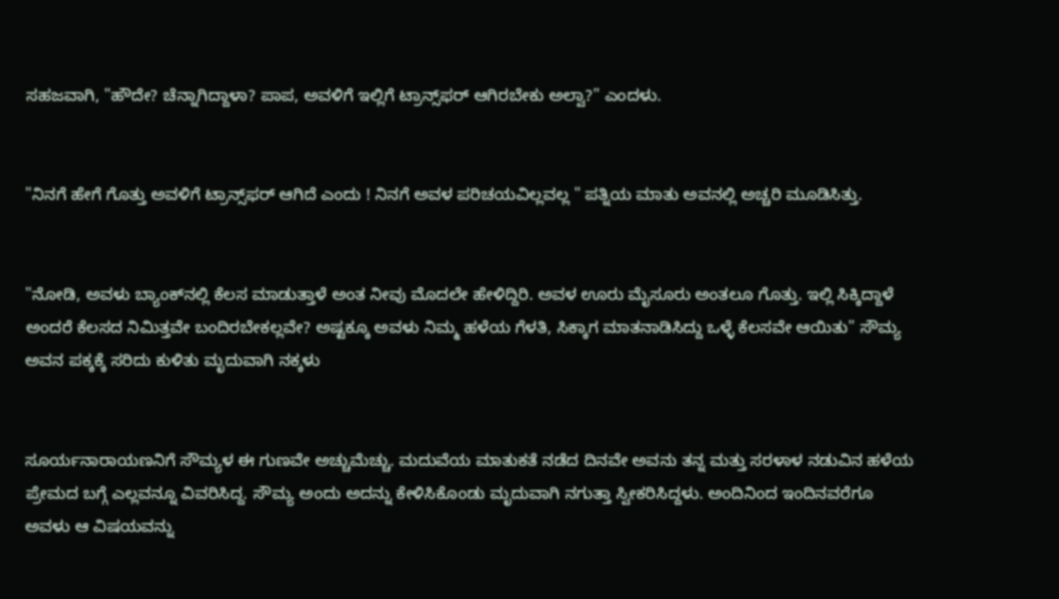ಸಹಜವಾಗಿ, "ಹೌದೇ? ಚೆನ್ನಾಗಿದ್ದಾಳಾ? ಪಾಪ, ಅವಳಿಗೆ ಇಲ್ಲಿಗೆ ಟ್ರಾನ್ಸ್‌ಫರ್ ಆಗಿರಬೇಕು ಅಲ್ವಾ?" ಎಂದಳು.


"ನಿನಗೆ ಹೇಗೆ ಗೊತ್ತು ಅವಳಿಗೆ ಟ್ರಾನ್ಸ್‌ಫರ್ ಆಗಿದೆ ಎಂದು ! ನಿನಗೆ ಅವಳ ಪರಿಚಯವಿಲ್ಲವಲ್ಲ " ಪತ್ನಿಯ ಮಾತು ಅವನಲ್ಲಿ ಅಚ್ಚರಿ ಮೂಡಿಸಿತ್ತು.


"ನೋಡಿ, ಅವಳು ಬ್ಯಾಂಕ್‌ನಲ್ಲಿ ಕೆಲಸ ಮಾಡುತ್ತಾಳೆ ಅಂತ ನೀವು ಮೊದಲೇ ಹೇಳಿದ್ದಿರಿ. ಅವಳ ಊರು ಮೈಸೂರು ಅಂತಲೂ ಗೊತ್ತು. ಇಲ್ಲಿ ಸಿಕ್ಕಿದ್ದಾಳೆ ಅಂದರೆ ಕೆಲಸದ ನಿಮಿತ್ತವೇ ಬಂದಿರಬೇಕಲ್ಲವೇ? ಅಷ್ಟಕ್ಕೂ ಅವಳು ನಿಮ್ಮ ಹಳೆಯ ಗೆಳತಿ, ಸಿಕ್ಕಾಗ ಮಾತನಾಡಿಸಿದ್ದು ಒಳ್ಳೆ ಕೆಲಸವೇ ಆಯಿತು" ಸೌಮ್ಯ ಅವನ ಪಕ್ಕಕ್ಕೆ ಸರಿದು ಕುಳಿತು ಮೃದುವಾಗಿ ನಕ್ಕಳು


ಸೂರ್ಯನಾರಾಯಣನಿಗೆ ಸೌಮ್ಯಳ ಈ ಗುಣವೇ ಅಚ್ಚುಮೆಚ್ಚು. ಮದುವೆಯ ಮಾತುಕತೆ ನಡೆದ ದಿನವೇ ಅವನು ತನ್ನ ಮತ್ತು ಸರಳಾಳ ನಡುವಿನ ಹಳೆಯ ಪ್ರೇಮದ ಬಗ್ಗೆ ಎಲ್ಲವನ್ನೂ ವಿವರಿಸಿದ್ದ. ಸೌಮ್ಯ ಅಂದು ಅದನ್ನು ಕೇಳಿಸಿಕೊಂಡು ಮೃದುವಾಗಿ ನಗುತ್ತಾ ಸ್ವೀಕರಿಸಿದ್ದಳು. ಅಂದಿನಿಂದ ಇಂದಿನವರೆಗೂ ಅವಳು ಆ ವಿಷಯವನ್ನು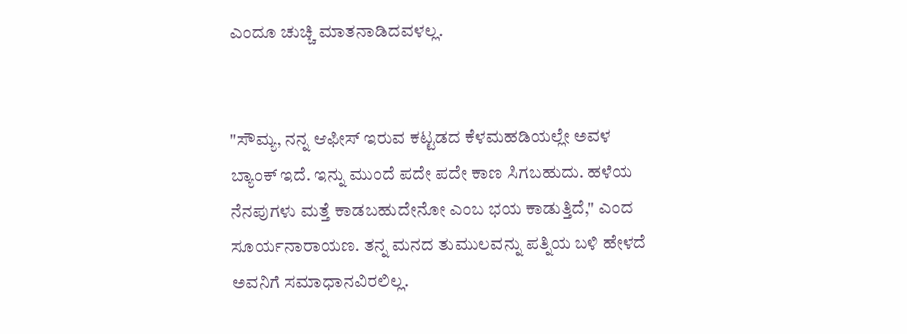ಎಂದೂ ಚುಚ್ಚಿ ಮಾತನಾಡಿದವಳಲ್ಲ.


"ಸೌಮ್ಯ, ನನ್ನ ಆಫೀಸ್ ಇರುವ ಕಟ್ಟಡದ ಕೆಳಮಹಡಿಯಲ್ಲೇ ಅವಳ ಬ್ಯಾಂಕ್ ಇದೆ. ಇನ್ನು ಮುಂದೆ ಪದೇ ಪದೇ ಕಾಣ ಸಿಗಬಹುದು. ಹಳೆಯ ನೆನಪುಗಳು ಮತ್ತೆ ಕಾಡಬಹುದೇನೋ ಎಂಬ ಭಯ ಕಾಡುತ್ತಿದೆ," ಎಂದ ಸೂರ್ಯನಾರಾಯಣ. ತನ್ನ ಮನದ ತುಮುಲವನ್ನು ಪತ್ನಿಯ ಬಳಿ ಹೇಳದೆ ಅವನಿಗೆ ಸಮಾಧಾನವಿರಲಿಲ್ಲ.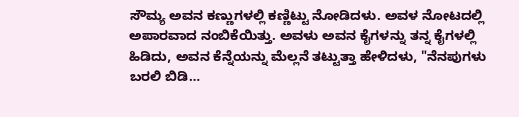ಸೌಮ್ಯ ಅವನ ಕಣ್ಣುಗಳಲ್ಲಿ ಕಣ್ಣಿಟ್ಟು ನೋಡಿದಳು. ಅವಳ ನೋಟದಲ್ಲಿ ಅಪಾರವಾದ ನಂಬಿಕೆಯಿತ್ತು. ಅವಳು ಅವನ ಕೈಗಳನ್ನು ತನ್ನ ಕೈಗಳಲ್ಲಿ ಹಿಡಿದು, ಅವನ ಕೆನ್ನೆಯನ್ನು ಮೆಲ್ಲನೆ ತಟ್ಟುತ್ತಾ ಹೇಳಿದಳು, "ನೆನಪುಗಳು ಬರಲಿ ಬಿಡಿ…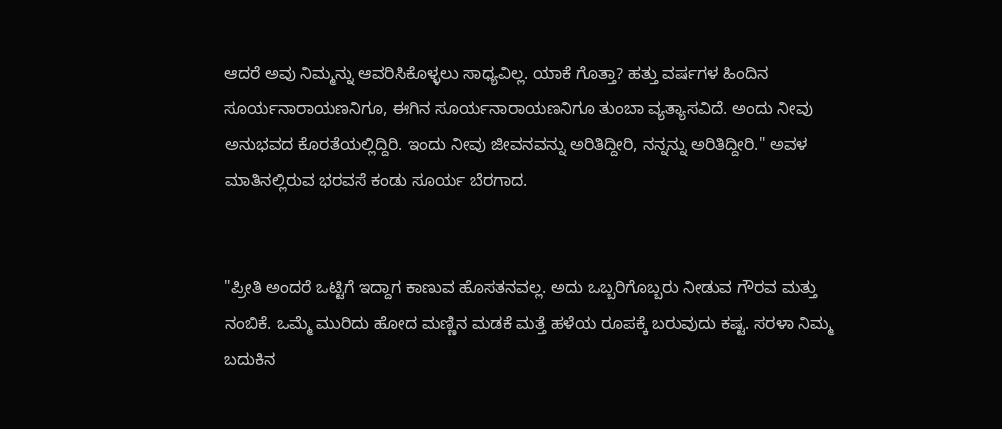ಆದರೆ ಅವು ನಿಮ್ಮನ್ನು ಆವರಿಸಿಕೊಳ್ಳಲು ಸಾಧ್ಯವಿಲ್ಲ. ಯಾಕೆ ಗೊತ್ತಾ? ಹತ್ತು ವರ್ಷಗಳ ಹಿಂದಿನ ಸೂರ್ಯನಾರಾಯಣನಿಗೂ, ಈಗಿನ ಸೂರ್ಯನಾರಾಯಣನಿಗೂ ತುಂಬಾ ವ್ಯತ್ಯಾಸವಿದೆ. ಅಂದು ನೀವು ಅನುಭವದ ಕೊರತೆಯಲ್ಲಿದ್ದಿರಿ. ಇಂದು ನೀವು ಜೀವನವನ್ನು ಅರಿತಿದ್ದೀರಿ, ನನ್ನನ್ನು ಅರಿತಿದ್ದೀರಿ." ಅವಳ ಮಾತಿನಲ್ಲಿರುವ ಭರವಸೆ ಕಂಡು ಸೂರ್ಯ ಬೆರಗಾದ.


"ಪ್ರೀತಿ ಅಂದರೆ ಒಟ್ಟಿಗೆ ಇದ್ದಾಗ ಕಾಣುವ ಹೊಸತನವಲ್ಲ. ಅದು ಒಬ್ಬರಿಗೊಬ್ಬರು ನೀಡುವ ಗೌರವ ಮತ್ತು ನಂಬಿಕೆ. ಒಮ್ಮೆ ಮುರಿದು ಹೋದ ಮಣ್ಣಿನ ಮಡಕೆ ಮತ್ತೆ ಹಳೆಯ ರೂಪಕ್ಕೆ ಬರುವುದು ಕಷ್ಟ. ಸರಳಾ ನಿಮ್ಮ ಬದುಕಿನ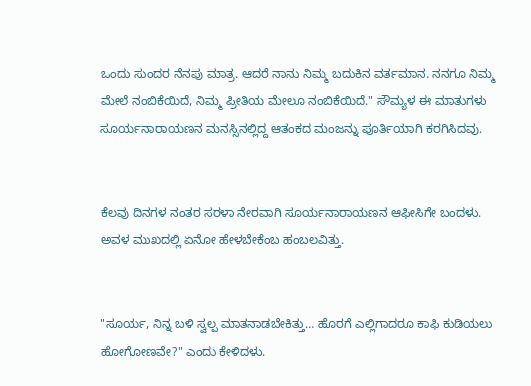ಒಂದು ಸುಂದರ ನೆನಪು ಮಾತ್ರ. ಆದರೆ ನಾನು ನಿಮ್ಮ ಬದುಕಿನ ವರ್ತಮಾನ. ನನಗೂ ನಿಮ್ಮ ಮೇಲೆ ನಂಬಿಕೆಯಿದೆ, ನಿಮ್ಮ ಪ್ರೀತಿಯ ಮೇಲೂ ನಂಬಿಕೆಯಿದೆ." ಸೌಮ್ಯಳ ಈ ಮಾತುಗಳು ಸೂರ್ಯನಾರಾಯಣನ ಮನಸ್ಸಿನಲ್ಲಿದ್ದ ಆತಂಕದ ಮಂಜನ್ನು ಪೂರ್ತಿಯಾಗಿ ಕರಗಿಸಿದವು.


ಕೆಲವು ದಿನಗಳ ನಂತರ ಸರಳಾ ನೇರವಾಗಿ ಸೂರ್ಯನಾರಾಯಣನ ಆಫೀಸಿಗೇ ಬಂದಳು. ಅವಳ ಮುಖದಲ್ಲಿ ಏನೋ ಹೇಳಬೇಕೆಂಬ ಹಂಬಲವಿತ್ತು.


"ಸೂರ್ಯ, ನಿನ್ನ ಬಳಿ ಸ್ವಲ್ಪ ಮಾತನಾಡಬೇಕಿತ್ತು… ಹೊರಗೆ ಎಲ್ಲಿಗಾದರೂ ಕಾಫಿ ಕುಡಿಯಲು ಹೋಗೋಣವೇ?" ಎಂದು ಕೇಳಿದಳು.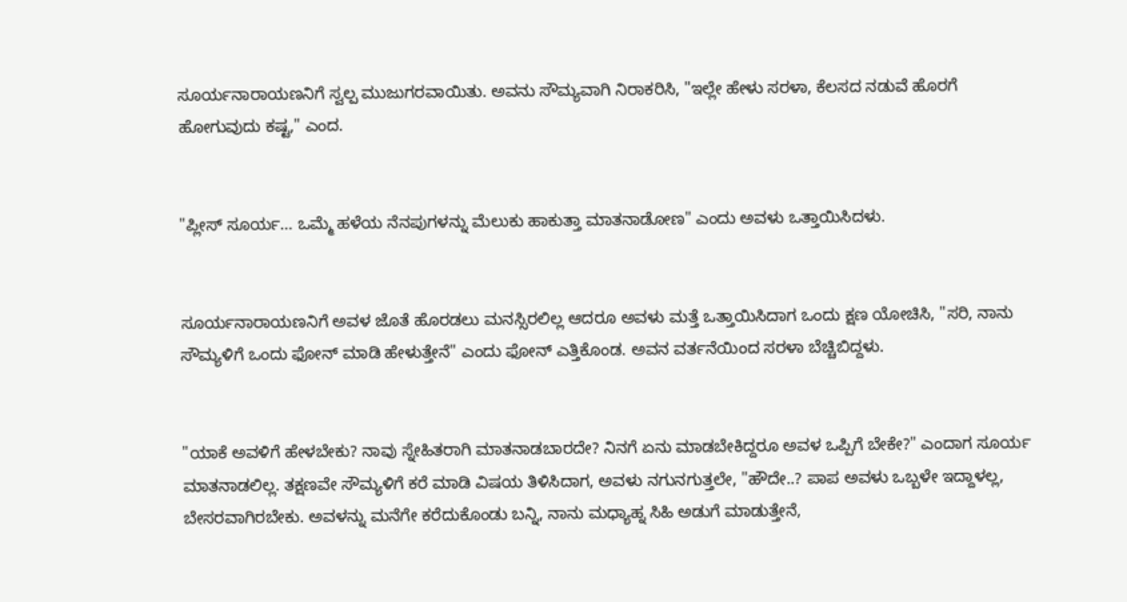ಸೂರ್ಯನಾರಾಯಣನಿಗೆ ಸ್ವಲ್ಪ ಮುಜುಗರವಾಯಿತು. ಅವನು ಸೌಮ್ಯವಾಗಿ ನಿರಾಕರಿಸಿ, "ಇಲ್ಲೇ ಹೇಳು ಸರಳಾ, ಕೆಲಸದ ನಡುವೆ ಹೊರಗೆ ಹೋಗುವುದು ಕಷ್ಟ," ಎಂದ.


"ಪ್ಲೀಸ್ ಸೂರ್ಯ… ಒಮ್ಮೆ ಹಳೆಯ ನೆನಪುಗಳನ್ನು ಮೆಲುಕು ಹಾಕುತ್ತಾ ಮಾತನಾಡೋಣ" ಎಂದು ಅವಳು ಒತ್ತಾಯಿಸಿದಳು.


ಸೂರ್ಯನಾರಾಯಣನಿಗೆ ಅವಳ ಜೊತೆ ಹೊರಡಲು ಮನಸ್ಸಿರಲಿಲ್ಲ ಆದರೂ ಅವಳು ಮತ್ತೆ ಒತ್ತಾಯಿಸಿದಾಗ ಒಂದು ಕ್ಷಣ ಯೋಚಿಸಿ, "ಸರಿ, ನಾನು ಸೌಮ್ಯಳಿಗೆ ಒಂದು ಫೋನ್ ಮಾಡಿ ಹೇಳುತ್ತೇನೆ" ಎಂದು ಫೋನ್ ಎತ್ತಿಕೊಂಡ. ಅವನ ವರ್ತನೆಯಿಂದ ಸರಳಾ ಬೆಚ್ಚಿಬಿದ್ದಳು.


"ಯಾಕೆ ಅವಳಿಗೆ ಹೇಳಬೇಕು? ನಾವು ಸ್ನೇಹಿತರಾಗಿ ಮಾತನಾಡಬಾರದೇ? ನಿನಗೆ ಏನು ಮಾಡಬೇಕಿದ್ದರೂ ಅವಳ ಒಪ್ಪಿಗೆ ಬೇಕೇ?" ಎಂದಾಗ ಸೂರ್ಯ ಮಾತನಾಡಲಿಲ್ಲ. ತಕ್ಷಣವೇ ಸೌಮ್ಯಳಿಗೆ ಕರೆ ಮಾಡಿ ವಿಷಯ ತಿಳಿಸಿದಾಗ, ಅವಳು ನಗುನಗುತ್ತಲೇ, "ಹೌದೇ..? ಪಾಪ ಅವಳು ಒಬ್ಬಳೇ ಇದ್ದಾಳಲ್ಲ, ಬೇಸರವಾಗಿರಬೇಕು. ಅವಳನ್ನು ಮನೆಗೇ ಕರೆದುಕೊಂಡು ಬನ್ನಿ, ನಾನು ಮಧ್ಯಾಹ್ನ ಸಿಹಿ ಅಡುಗೆ ಮಾಡುತ್ತೇನೆ,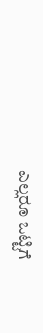ಎಲ್ಲರೂ ಒಟ್ಟಿಗೆ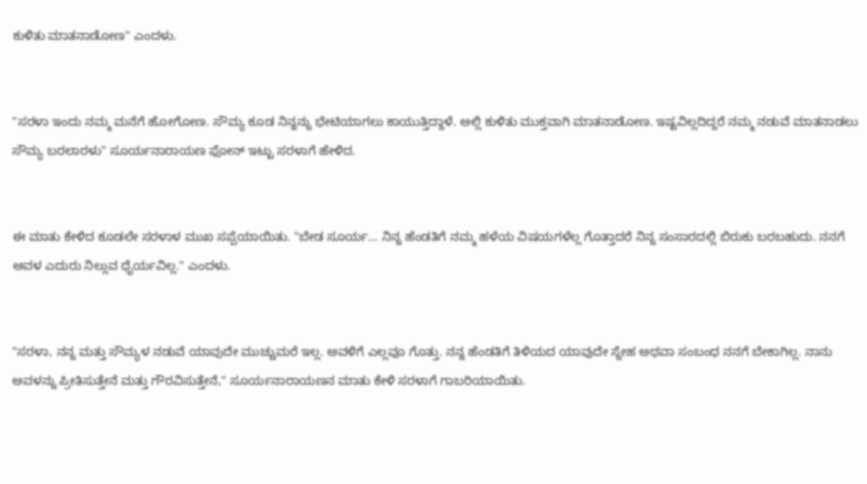ಕುಳಿತು ಮಾತನಾಡೋಣ" ಎಂದಳು.


"ಸರಳಾ ಇಂದು ನಮ್ಮ ಮನೆಗೆ ಹೋಗೋಣ. ಸೌಮ್ಯ ಕೂಡ ನಿನ್ನನ್ನು ಭೇಟಿಯಾಗಲು ಕಾಯುತ್ತಿದ್ದಾಳೆ. ಅಲ್ಲಿ ಕುಳಿತು ಮುಕ್ತವಾಗಿ ಮಾತನಾಡೋಣ. ಇಷ್ಟವಿಲ್ಲದಿದ್ದರೆ ನಮ್ಮ ನಡುವೆ ಮಾತನಾಡಲು ಸೌಮ್ಯ ಬರಲಾರಳು" ಸೂರ್ಯನಾರಾಯಣ ಫೋನ್ ಇಟ್ಟು ಸರಳಾಗೆ ಹೇಳಿದ.


ಈ ಮಾತು ಕೇಳಿದ ಕೂಡಲೇ ಸರಳಾಳ ಮುಖ ಸಪ್ಪೆಯಾಯಿತು. "ಬೇಡ ಸೂರ್ಯ… ನಿನ್ನ ಹೆಂಡತಿಗೆ ನಮ್ಮ ಹಳೆಯ ವಿಷಯಗಳೆಲ್ಲ ಗೊತ್ತಾದರೆ ನಿನ್ನ ಸಂಸಾರದಲ್ಲಿ ಬಿರುಕು ಬರಬಹುದು. ನನಗೆ ಅವಳ ಎದುರು ನಿಲ್ಲುವ ಧೈರ್ಯವಿಲ್ಲ." ಎಂದಳು.


"ಸರಳಾ, ನನ್ನ ಮತ್ತು ಸೌಮ್ಯಳ ನಡುವೆ ಯಾವುದೇ ಮುಚ್ಚುಮರೆ ಇಲ್ಲ. ಅವಳಿಗೆ ಎಲ್ಲವೂ ಗೊತ್ತು. ನನ್ನ ಹೆಂಡತಿಗೆ ತಿಳಿಯದ ಯಾವುದೇ ಸ್ನೇಹ ಅಥವಾ ಸಂಬಂಧ ನನಗೆ ಬೇಕಾಗಿಲ್ಲ. ನಾನು ಅವಳನ್ನು ಪ್ರೀತಿಸುತ್ತೇನೆ ಮತ್ತು ಗೌರವಿಸುತ್ತೇನೆ," ಸೂರ್ಯನಾರಾಯಣನ ಮಾತು ಕೇಳಿ ಸರಳಾಗೆ ಗಾಬರಿಯಾಯಿತು.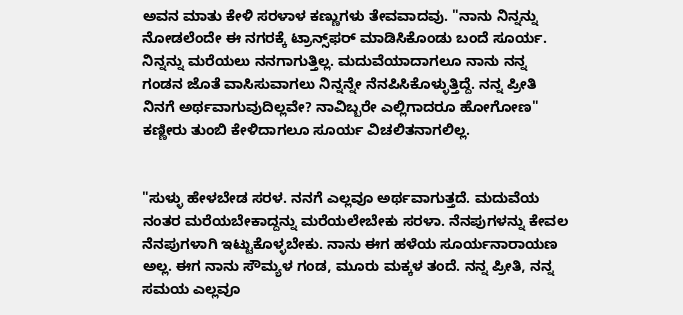ಅವನ ಮಾತು ಕೇಳಿ ಸರಳಾಳ ಕಣ್ಣುಗಳು ತೇವವಾದವು. "ನಾನು ನಿನ್ನನ್ನು ನೋಡಲೆಂದೇ ಈ ನಗರಕ್ಕೆ ಟ್ರಾನ್ಸ್‌ಫರ್ ಮಾಡಿಸಿಕೊಂಡು ಬಂದೆ ಸೂರ್ಯ. ನಿನ್ನನ್ನು ಮರೆಯಲು ನನಗಾಗುತ್ತಿಲ್ಲ. ಮದುವೆಯಾದಾಗಲೂ ನಾನು ನನ್ನ ಗಂಡನ ಜೊತೆ ವಾಸಿಸುವಾಗಲು ನಿನ್ನನ್ನೇ ನೆನಪಿಸಿಕೊಳ್ಳುತ್ತಿದ್ದೆ. ನನ್ನ ಪ್ರೀತಿ ನಿನಗೆ ಅರ್ಥವಾಗುವುದಿಲ್ಲವೇ? ನಾವಿಬ್ಬರೇ ಎಲ್ಲಿಗಾದರೂ ಹೋಗೋಣ" ಕಣ್ಣೀರು ತುಂಬಿ ಕೇಳಿದಾಗಲೂ ಸೂರ್ಯ ವಿಚಲಿತನಾಗಲಿಲ್ಲ.


"ಸುಳ್ಳು ಹೇಳಬೇಡ ಸರಳ. ನನಗೆ ಎಲ್ಲವೂ ಅರ್ಥವಾಗುತ್ತದೆ. ಮದುವೆಯ ನಂತರ ಮರೆಯಬೇಕಾದ್ದನ್ನು ಮರೆಯಲೇಬೇಕು ಸರಳಾ. ನೆನಪುಗಳನ್ನು ಕೇವಲ ನೆನಪುಗಳಾಗಿ ಇಟ್ಟುಕೊಳ್ಳಬೇಕು. ನಾನು ಈಗ ಹಳೆಯ ಸೂರ್ಯನಾರಾಯಣ ಅಲ್ಲ. ಈಗ ನಾನು ಸೌಮ್ಯಳ ಗಂಡ, ಮೂರು ಮಕ್ಕಳ ತಂದೆ. ನನ್ನ ಪ್ರೀತಿ, ನನ್ನ ಸಮಯ ಎಲ್ಲವೂ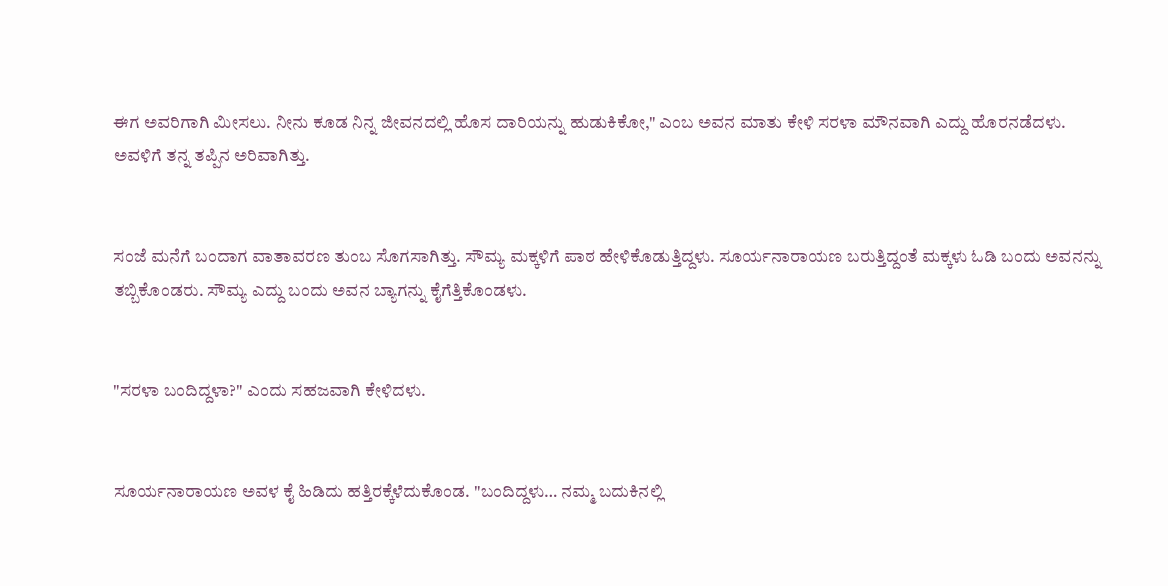ಈಗ ಅವರಿಗಾಗಿ ಮೀಸಲು. ನೀನು ಕೂಡ ನಿನ್ನ ಜೀವನದಲ್ಲಿ ಹೊಸ ದಾರಿಯನ್ನು ಹುಡುಕಿಕೋ," ಎಂಬ ಅವನ ಮಾತು ಕೇಳಿ ಸರಳಾ ಮೌನವಾಗಿ ಎದ್ದು ಹೊರನಡೆದಳು. ಅವಳಿಗೆ ತನ್ನ ತಪ್ಪಿನ ಅರಿವಾಗಿತ್ತು.


ಸಂಜೆ ಮನೆಗೆ ಬಂದಾಗ ವಾತಾವರಣ ತುಂಬ ಸೊಗಸಾಗಿತ್ತು. ಸೌಮ್ಯ ಮಕ್ಕಳಿಗೆ ಪಾಠ ಹೇಳಿಕೊಡುತ್ತಿದ್ದಳು. ಸೂರ್ಯನಾರಾಯಣ ಬರುತ್ತಿದ್ದಂತೆ ಮಕ್ಕಳು ಓಡಿ ಬಂದು ಅವನನ್ನು ತಬ್ಬಿಕೊಂಡರು. ಸೌಮ್ಯ ಎದ್ದು ಬಂದು ಅವನ ಬ್ಯಾಗನ್ನು ಕೈಗೆತ್ತಿಕೊಂಡಳು.


"ಸರಳಾ ಬಂದಿದ್ದಳಾ?" ಎಂದು ಸಹಜವಾಗಿ ಕೇಳಿದಳು.


ಸೂರ್ಯನಾರಾಯಣ ಅವಳ ಕೈ ಹಿಡಿದು ಹತ್ತಿರಕ್ಕೆಳೆದುಕೊಂಡ. "ಬಂದಿದ್ದಳು… ನಮ್ಮ ಬದುಕಿನಲ್ಲಿ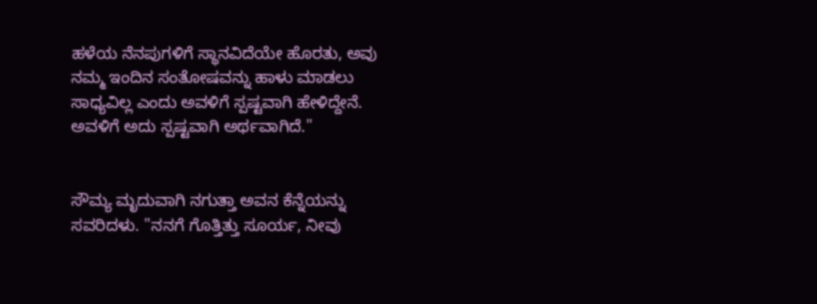ಹಳೆಯ ನೆನಪುಗಳಿಗೆ ಸ್ಥಾನವಿದೆಯೇ ಹೊರತು, ಅವು ನಮ್ಮ ಇಂದಿನ ಸಂತೋಷವನ್ನು ಹಾಳು ಮಾಡಲು ಸಾಧ್ಯವಿಲ್ಲ ಎಂದು ಅವಳಿಗೆ ಸ್ಪಷ್ಟವಾಗಿ ಹೇಳಿದ್ದೇನೆ. ಅವಳಿಗೆ ಅದು ಸ್ಪಷ್ಟವಾಗಿ ಅರ್ಥವಾಗಿದೆ."


ಸೌಮ್ಯ ಮೃದುವಾಗಿ ನಗುತ್ತಾ ಅವನ ಕೆನ್ನೆಯನ್ನು ಸವರಿದಳು. "ನನಗೆ ಗೊತ್ತಿತ್ತು ಸೂರ್ಯ, ನೀವು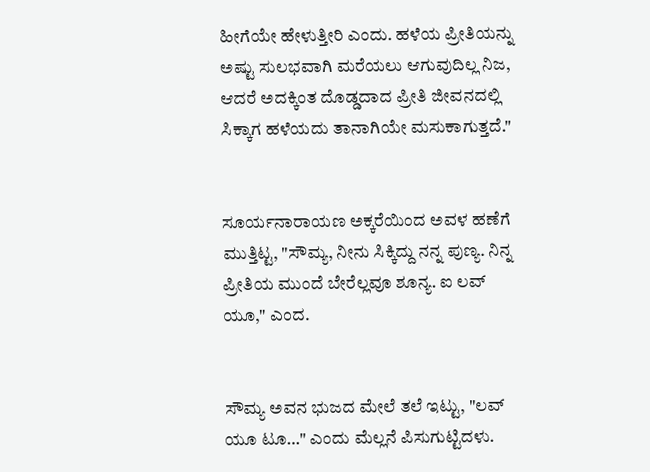ಹೀಗೆಯೇ ಹೇಳುತ್ತೀರಿ ಎಂದು. ಹಳೆಯ ಪ್ರೀತಿಯನ್ನು ಅಷ್ಟು ಸುಲಭವಾಗಿ ಮರೆಯಲು ಆಗುವುದಿಲ್ಲ ನಿಜ, ಆದರೆ ಅದಕ್ಕಿಂತ ದೊಡ್ಡದಾದ ಪ್ರೀತಿ ಜೀವನದಲ್ಲಿ ಸಿಕ್ಕಾಗ ಹಳೆಯದು ತಾನಾಗಿಯೇ ಮಸುಕಾಗುತ್ತದೆ."


ಸೂರ್ಯನಾರಾಯಣ ಅಕ್ಕರೆಯಿಂದ ಅವಳ ಹಣೆಗೆ ಮುತ್ತಿಟ್ಟ, "ಸೌಮ್ಯ, ನೀನು ಸಿಕ್ಕಿದ್ದು ನನ್ನ ಪುಣ್ಯ. ನಿನ್ನ ಪ್ರೀತಿಯ ಮುಂದೆ ಬೇರೆಲ್ಲವೂ ಶೂನ್ಯ. ಐ ಲವ್ ಯೂ," ಎಂದ.


ಸೌಮ್ಯ ಅವನ ಭುಜದ ಮೇಲೆ ತಲೆ ಇಟ್ಟು, "ಲವ್ ಯೂ ಟೂ…" ಎಂದು ಮೆಲ್ಲನೆ ಪಿಸುಗುಟ್ಟಿದಳು.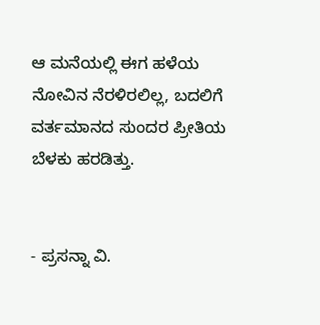ಆ ಮನೆಯಲ್ಲಿ ಈಗ ಹಳೆಯ ನೋವಿನ ನೆರಳಿರಲಿಲ್ಲ, ಬದಲಿಗೆ ವರ್ತಮಾನದ ಸುಂದರ ಪ್ರೀತಿಯ ಬೆಳಕು ಹರಡಿತ್ತು.


- ಪ್ರಸನ್ನಾ ವಿ.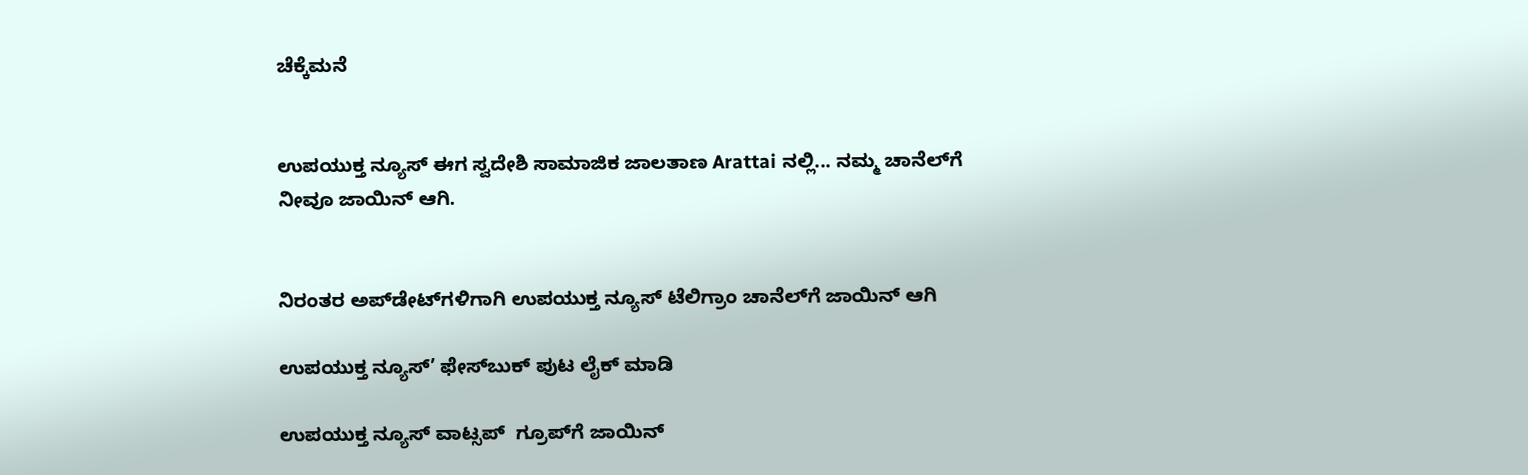ಚೆಕ್ಕೆಮನೆ


ಉಪಯುಕ್ತ ನ್ಯೂಸ್ ಈಗ ಸ್ವದೇಶಿ ಸಾಮಾಜಿಕ ಜಾಲತಾಣ Arattai ನಲ್ಲಿ... ನಮ್ಮ ಚಾನೆಲ್‌ಗೆ ನೀವೂ ಜಾಯಿನ್ ಆಗಿ.


ನಿರಂತರ ಅಪ್‌ಡೇಟ್‌ಗಳಿಗಾಗಿ ಉಪಯುಕ್ತ ನ್ಯೂಸ್‌ ಟೆಲಿಗ್ರಾಂ ಚಾನೆಲ್‌ಗೆ ಜಾಯಿನ್‌ ಆಗಿ

ಉಪಯುಕ್ತ ನ್ಯೂಸ್‌’ ಫೇಸ್‌ಬುಕ್ ಪುಟ ಲೈಕ್ ಮಾಡಿ

ಉಪಯುಕ್ತ ನ್ಯೂಸ್‌ ವಾಟ್ಸಪ್‌  ಗ್ರೂಪ್‌ಗೆ ಜಾಯಿನ್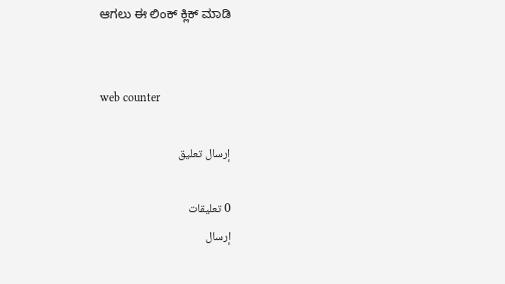ಆಗಲು ಈ ಲಿಂಕ್ ಕ್ಲಿಕ್ ಮಾಡಿ


web counter

إرسال تعليق

0 تعليقات
إرسال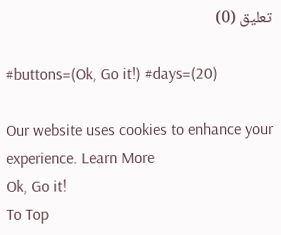تعليق (0)

#buttons=(Ok, Go it!) #days=(20)

Our website uses cookies to enhance your experience. Learn More
Ok, Go it!
To Top